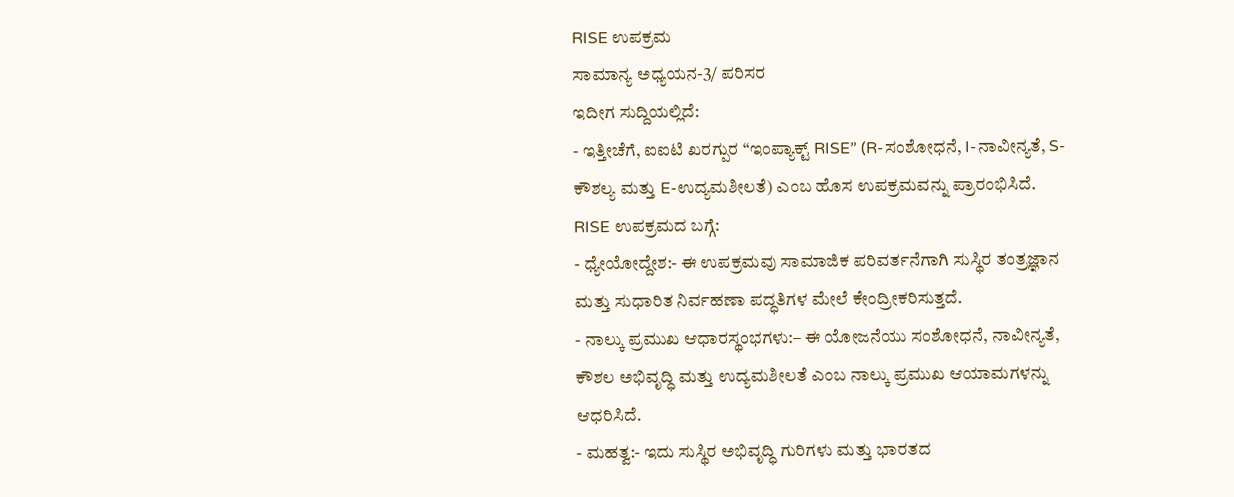RISE ಉಪಕ್ರಮ
ಸಾಮಾನ್ಯ ಅಧ್ಯಯನ-3/ ಪರಿಸರ
ಇದೀಗ ಸುದ್ದಿಯಲ್ಲಿದೆ:
- ಇತ್ತೀಚೆಗೆ, ಐಐಟಿ ಖರಗ್ಪುರ “ಇಂಪ್ಯಾಕ್ಟ್ RISE” (R-ಸಂಶೋಧನೆ, I-ನಾವೀನ್ಯತೆ, S-ಕೌಶಲ್ಯ ಮತ್ತು E-ಉದ್ಯಮಶೀಲತೆ) ಎಂಬ ಹೊಸ ಉಪಕ್ರಮವನ್ನು ಪ್ರಾರಂಭಿಸಿದೆ.
RISE ಉಪಕ್ರಮದ ಬಗ್ಗೆ:
- ಧ್ಯೇಯೋದ್ದೇಶ:- ಈ ಉಪಕ್ರಮವು ಸಾಮಾಜಿಕ ಪರಿವರ್ತನೆಗಾಗಿ ಸುಸ್ಥಿರ ತಂತ್ರಜ್ಞಾನ ಮತ್ತು ಸುಧಾರಿತ ನಿರ್ವಹಣಾ ಪದ್ಧತಿಗಳ ಮೇಲೆ ಕೇಂದ್ರೀಕರಿಸುತ್ತದೆ.
- ನಾಲ್ಕು ಪ್ರಮುಖ ಆಧಾರಸ್ಥಂಭಗಳು:– ಈ ಯೋಜನೆಯು ಸಂಶೋಧನೆ, ನಾವೀನ್ಯತೆ, ಕೌಶಲ ಅಭಿವೃದ್ಧಿ ಮತ್ತು ಉದ್ಯಮಶೀಲತೆ ಎಂಬ ನಾಲ್ಕು ಪ್ರಮುಖ ಆಯಾಮಗಳನ್ನು ಆಧರಿಸಿದೆ.
- ಮಹತ್ವ:- ಇದು ಸುಸ್ಥಿರ ಅಭಿವೃದ್ಧಿ ಗುರಿಗಳು ಮತ್ತು ಭಾರತದ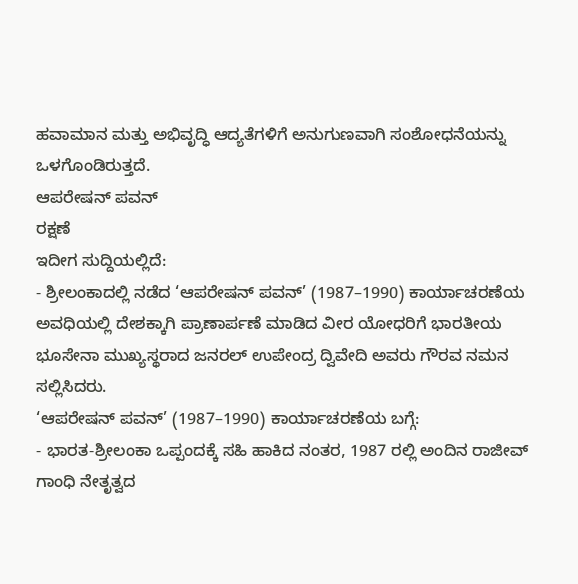ಹವಾಮಾನ ಮತ್ತು ಅಭಿವೃದ್ಧಿ ಆದ್ಯತೆಗಳಿಗೆ ಅನುಗುಣವಾಗಿ ಸಂಶೋಧನೆಯನ್ನು ಒಳಗೊಂಡಿರುತ್ತದೆ.
ಆಪರೇಷನ್ ಪವನ್
ರಕ್ಷಣೆ
ಇದೀಗ ಸುದ್ದಿಯಲ್ಲಿದೆ:
- ಶ್ರೀಲಂಕಾದಲ್ಲಿ ನಡೆದ ‘ಆಪರೇಷನ್ ಪವನ್’ (1987–1990) ಕಾರ್ಯಾಚರಣೆಯ ಅವಧಿಯಲ್ಲಿ ದೇಶಕ್ಕಾಗಿ ಪ್ರಾಣಾರ್ಪಣೆ ಮಾಡಿದ ವೀರ ಯೋಧರಿಗೆ ಭಾರತೀಯ ಭೂಸೇನಾ ಮುಖ್ಯಸ್ಥರಾದ ಜನರಲ್ ಉಪೇಂದ್ರ ದ್ವಿವೇದಿ ಅವರು ಗೌರವ ನಮನ ಸಲ್ಲಿಸಿದರು.
‘ಆಪರೇಷನ್ ಪವನ್’ (1987–1990) ಕಾರ್ಯಾಚರಣೆಯ ಬಗ್ಗೆ:
- ಭಾರತ-ಶ್ರೀಲಂಕಾ ಒಪ್ಪಂದಕ್ಕೆ ಸಹಿ ಹಾಕಿದ ನಂತರ, 1987 ರಲ್ಲಿ ಅಂದಿನ ರಾಜೀವ್ ಗಾಂಧಿ ನೇತೃತ್ವದ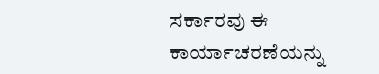ಸರ್ಕಾರವು ಈ ಕಾರ್ಯಾಚರಣೆಯನ್ನು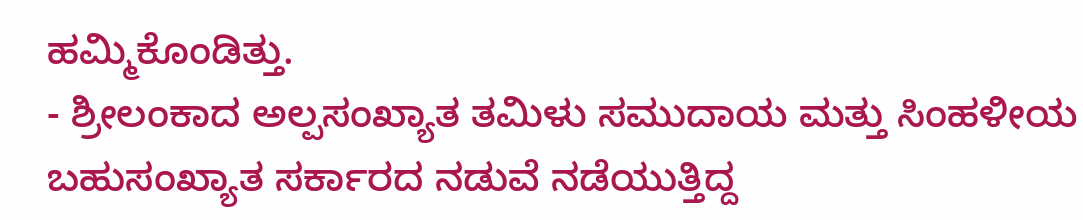ಹಮ್ಮಿಕೊಂಡಿತ್ತು.
- ಶ್ರೀಲಂಕಾದ ಅಲ್ಪಸಂಖ್ಯಾತ ತಮಿಳು ಸಮುದಾಯ ಮತ್ತು ಸಿಂಹಳೀಯ ಬಹುಸಂಖ್ಯಾತ ಸರ್ಕಾರದ ನಡುವೆ ನಡೆಯುತ್ತಿದ್ದ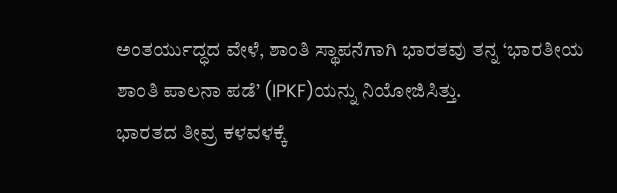ಅಂತರ್ಯುದ್ಧದ ವೇಳೆ, ಶಾಂತಿ ಸ್ಥಾಪನೆಗಾಗಿ ಭಾರತವು ತನ್ನ ‘ಭಾರತೀಯ ಶಾಂತಿ ಪಾಲನಾ ಪಡೆ’ (IPKF)ಯನ್ನು ನಿಯೋಜಿಸಿತ್ತು.
ಭಾರತದ ತೀವ್ರ ಕಳವಳಕ್ಕೆ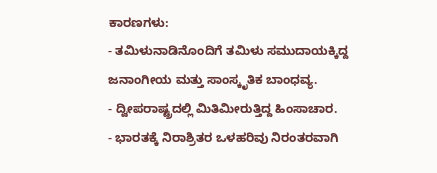ಕಾರಣಗಳು:
- ತಮಿಳುನಾಡಿನೊಂದಿಗೆ ತಮಿಳು ಸಮುದಾಯಕ್ಕಿದ್ದ ಜನಾಂಗೀಯ ಮತ್ತು ಸಾಂಸ್ಕೃತಿಕ ಬಾಂಧವ್ಯ.
- ದ್ವೀಪರಾಷ್ಟ್ರದಲ್ಲಿ ಮಿತಿಮೀರುತ್ತಿದ್ದ ಹಿಂಸಾಚಾರ.
- ಭಾರತಕ್ಕೆ ನಿರಾಶ್ರಿತರ ಒಳಹರಿವು ನಿರಂತರವಾಗಿ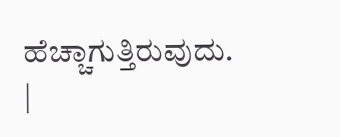ಹೆಚ್ಚಾಗುತ್ತಿರುವುದು.
|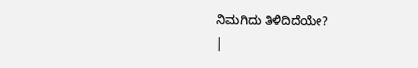ನಿಮಗಿದು ತಿಳಿದಿದೆಯೇ?
|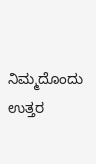ನಿಮ್ಮದೊಂದು ಉತ್ತರ